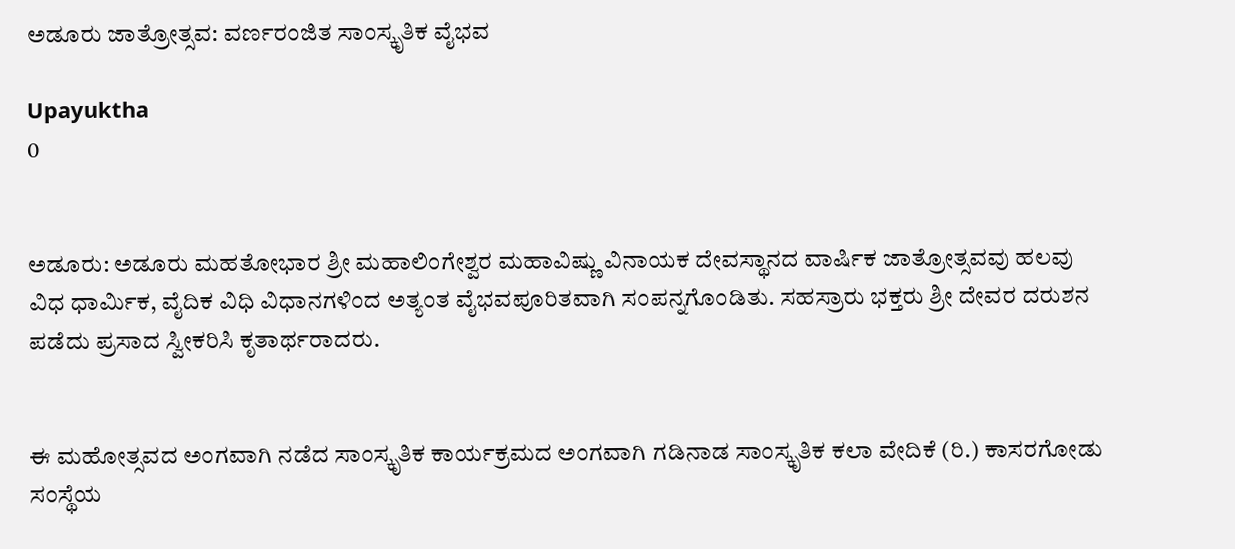ಅಡೂರು ಜಾತ್ರೋತ್ಸವ: ವರ್ಣರಂಜಿತ ಸಾಂಸ್ಕೃತಿಕ ವೈಭವ

Upayuktha
0


ಅಡೂರು: ಅಡೂರು ಮಹತೋಭಾರ ಶ್ರೀ ಮಹಾಲಿಂಗೇಶ್ವರ ಮಹಾವಿಷ್ಣು ವಿನಾಯಕ ದೇವಸ್ಥಾನದ ವಾರ್ಷಿಕ ಜಾತ್ರೋತ್ಸವವು ಹಲವು ವಿಧ ಧಾರ್ಮಿಕ, ವೈದಿಕ ವಿಧಿ ವಿಧಾನಗಳಿಂದ ಅತ್ಯಂತ ವೈಭವಪೂರಿತವಾಗಿ ಸಂಪನ್ನಗೊಂಡಿತು. ಸಹಸ್ರಾರು ಭಕ್ತರು ಶ್ರೀ ದೇವರ ದರುಶನ ಪಡೆದು ಪ್ರಸಾದ ಸ್ವೀಕರಿಸಿ ಕೃತಾರ್ಥರಾದರು.


ಈ ಮಹೋತ್ಸವದ ಅಂಗವಾಗಿ ನಡೆದ ಸಾಂಸ್ಕೃತಿಕ ಕಾರ್ಯಕ್ರಮದ ಅಂಗವಾಗಿ ಗಡಿನಾಡ ಸಾಂಸ್ಕೃತಿಕ ಕಲಾ ವೇದಿಕೆ (ರಿ.) ಕಾಸರಗೋಡು ಸಂಸ್ಥೆಯ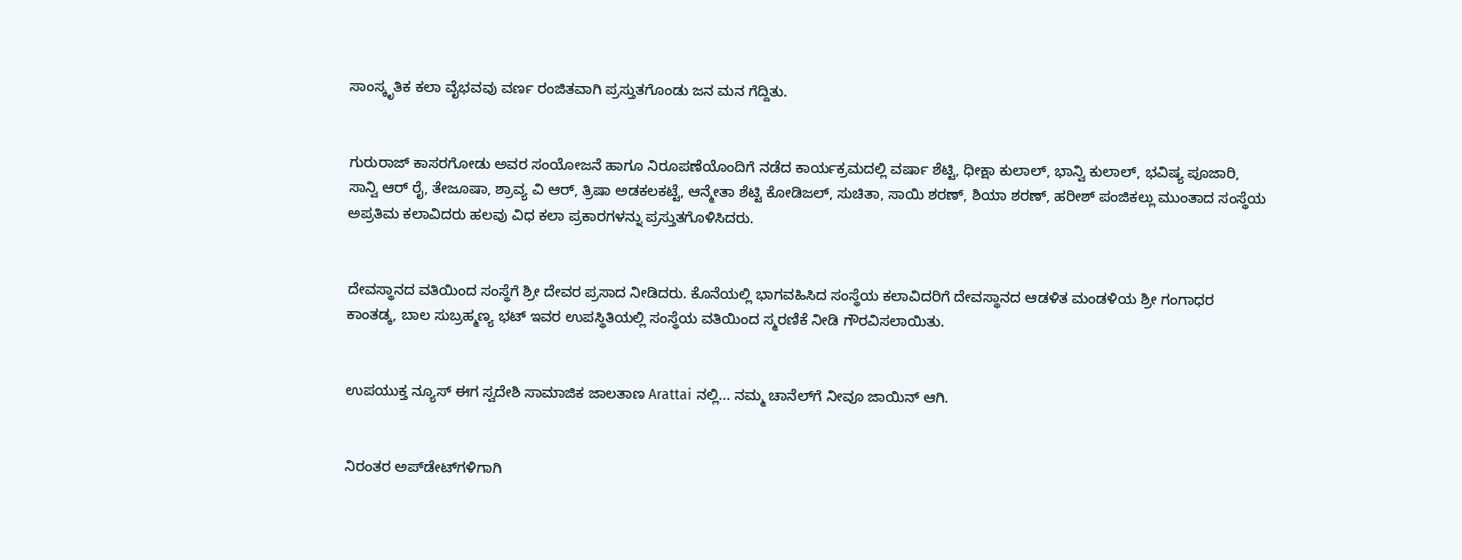ಸಾಂಸ್ಕೃತಿಕ ಕಲಾ ವೈಭವವು ವರ್ಣ ರಂಜಿತವಾಗಿ ಪ್ರಸ್ತುತಗೊಂಡು ಜನ ಮನ ಗೆದ್ದಿತು.


ಗುರುರಾಜ್ ಕಾಸರಗೋಡು ಅವರ ಸಂಯೋಜನೆ ಹಾಗೂ ನಿರೂಪಣೆಯೊಂದಿಗೆ ನಡೆದ ಕಾರ್ಯಕ್ರಮದಲ್ಲಿ ವರ್ಷಾ ಶೆಟ್ಟಿ, ಧೀಕ್ಷಾ ಕುಲಾಲ್, ಭಾನ್ವಿ ಕುಲಾಲ್, ಭವಿಷ್ಯ ಪೂಜಾರಿ, ಸಾನ್ವಿ ಆರ್ ರೈ, ತೇಜೂಷಾ, ಶ್ರಾವ್ಯ ವಿ ಆರ್, ತ್ರಿಷಾ ಅಡಕಲಕಟ್ಟೆ, ಆನ್ಮೇತಾ ಶೆಟ್ಟಿ ಕೋಡಿಜಲ್, ಸುಚಿತಾ, ಸಾಯಿ ಶರಣ್, ಶಿಯಾ ಶರಣ್, ಹರೀಶ್ ಪಂಜಿಕಲ್ಲು ಮುಂತಾದ ಸಂಸ್ಥೆಯ ಅಪ್ರತಿಮ ಕಲಾವಿದರು ಹಲವು ವಿಧ ಕಲಾ ಪ್ರಕಾರಗಳನ್ನು ಪ್ರಸ್ತುತಗೊಳಿಸಿದರು.


ದೇವಸ್ಥಾನದ ವತಿಯಿಂದ ಸಂಸ್ಥೆಗೆ ಶ್ರೀ ದೇವರ ಪ್ರಸಾದ ನೀಡಿದರು. ಕೊನೆಯಲ್ಲಿ ಭಾಗವಹಿಸಿದ ಸಂಸ್ಥೆಯ ಕಲಾವಿದರಿಗೆ ದೇವಸ್ಥಾನದ ಆಡಳಿತ ಮಂಡಳಿಯ ಶ್ರೀ ಗಂಗಾಧರ ಕಾಂತಡ್ಕ, ಬಾಲ ಸುಬ್ರಹ್ಮಣ್ಯ ಭಟ್ ಇವರ ಉಪಸ್ಥಿತಿಯಲ್ಲಿ ಸಂಸ್ಥೆಯ ವತಿಯಿಂದ ಸ್ಮರಣಿಕೆ ನೀಡಿ ಗೌರವಿಸಲಾಯಿತು.


ಉಪಯುಕ್ತ ನ್ಯೂಸ್ ಈಗ ಸ್ವದೇಶಿ ಸಾಮಾಜಿಕ ಜಾಲತಾಣ Arattai ನಲ್ಲಿ... ನಮ್ಮ ಚಾನೆಲ್‌ಗೆ ನೀವೂ ಜಾಯಿನ್ ಆಗಿ.


ನಿರಂತರ ಅಪ್‌ಡೇಟ್‌ಗಳಿಗಾಗಿ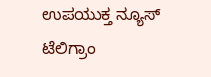ಉಪಯುಕ್ತ ನ್ಯೂಸ್‌ ಟೆಲಿಗ್ರಾಂ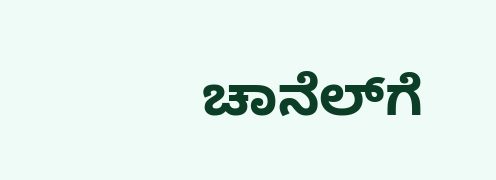ಚಾನೆಲ್‌ಗೆ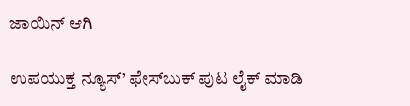ಜಾಯಿನ್‌ ಆಗಿ

ಉಪಯುಕ್ತ ನ್ಯೂಸ್‌’ ಫೇಸ್‌ಬುಕ್ ಪುಟ ಲೈಕ್ ಮಾಡಿ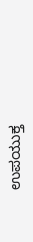ಉಪಯುಕ್ತ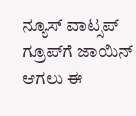ನ್ಯೂಸ್‌ ವಾಟ್ಸಪ್‌  ಗ್ರೂಪ್‌ಗೆ ಜಾಯಿನ್ ಆಗಲು ಈ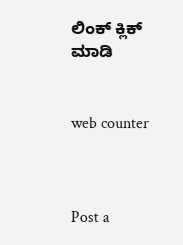ಲಿಂಕ್ ಕ್ಲಿಕ್ ಮಾಡಿ


web counter



Post a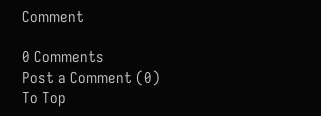Comment

0 Comments
Post a Comment (0)
To Top